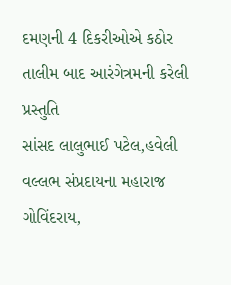દમણની 4 દિકરીઓએ કઠોર તાલીમ બાદ આરંગેત્રમની કરેલી પ્રસ્તુતિ
સાંસદ લાલુભાઈ પટેલ,હવેલી વલ્લભ સંપ્રદાયના મહારાજ ગોવિંદરાય,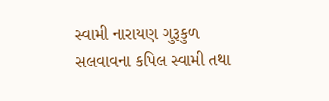સ્વામી નારાયણ ગુરૂકુળ સલવાવના કપિલ સ્વામી તથા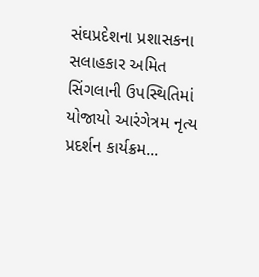સંઘપ્રદેશના પ્રશાસકના સલાહકાર અમિત સિંગલાની ઉપસ્થિતિમાં યોજાયો આરંગેત્રમ નૃત્ય પ્રદર્શન કાર્યક્રમ...